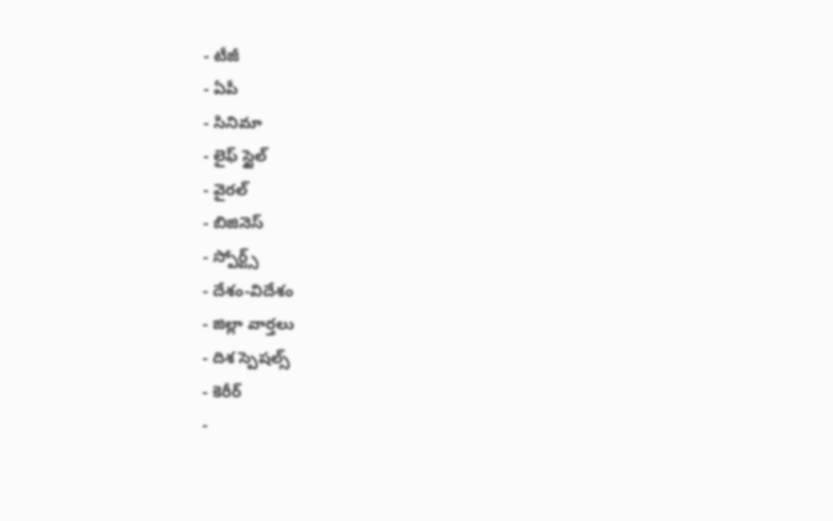- టీజీ
- ఏపీ
- సినిమా
- లైఫ్ స్టైల్
- వైరల్
- బిజినెస్
- స్పోర్ట్స్
- దేశం-విదేశం
- జిల్లా వార్తలు
- దిశ స్పెషల్స్
- కెరీర్
-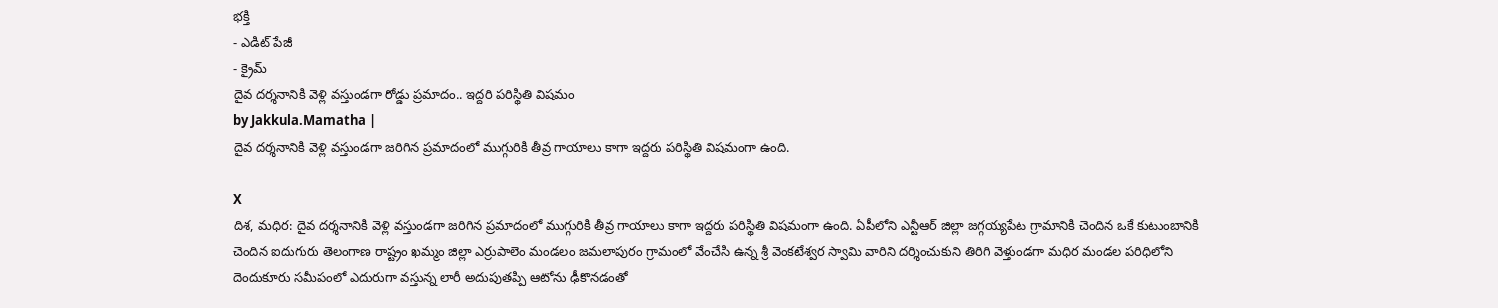భక్తి
- ఎడిట్ పేజీ
- క్రైమ్
దైవ దర్శనానికి వెళ్లి వస్తుండగా రోడ్డు ప్రమాదం.. ఇద్దరి పరిస్థితి విషమం
by Jakkula.Mamatha |
దైవ దర్శనానికి వెళ్లి వస్తుండగా జరిగిన ప్రమాదంలో ముగ్గురికి తీవ్ర గాయాలు కాగా ఇద్దరు పరిస్థితి విషమంగా ఉంది.

X
దిశ, మధిర: దైవ దర్శనానికి వెళ్లి వస్తుండగా జరిగిన ప్రమాదంలో ముగ్గురికి తీవ్ర గాయాలు కాగా ఇద్దరు పరిస్థితి విషమంగా ఉంది. ఏపీలోని ఎన్టీఆర్ జిల్లా జగ్గయ్యపేట గ్రామానికి చెందిన ఒకే కుటుంబానికి చెందిన ఐదుగురు తెలంగాణ రాష్ట్రం ఖమ్మం జిల్లా ఎర్రుపాలెం మండలం జమలాపురం గ్రామంలో వేంచేసి ఉన్న శ్రీ వెంకటేశ్వర స్వామి వారిని దర్శించుకుని తిరిగి వెళ్తుండగా మధిర మండల పరిధిలోని దెందుకూరు సమీపంలో ఎదురుగా వస్తున్న లారీ అదుపుతప్పి ఆటోను ఢీకొనడంతో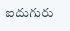ఐదుగురు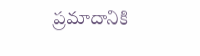ప్రమాదానికి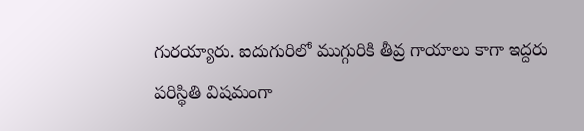గురయ్యారు. ఐదుగురిలో ముగ్గురికి తీవ్ర గాయాలు కాగా ఇద్దరు పరిస్థితి విషమంగా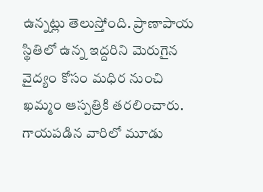ఉన్నట్లు తెలుస్తోంది. ప్రాణాపాయ స్థితిలో ఉన్న ఇద్దరిని మెరుగైన వైద్యం కోసం మధిర నుంచి ఖమ్మం ఆస్పత్రికి తరలించారు. గాయపడిన వారిలో మూడు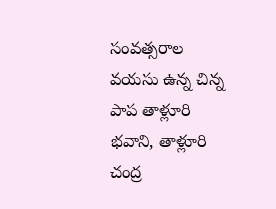సంవత్సరాల వయసు ఉన్న చిన్న పాప తాళ్లూరి భవాని, తాళ్లూరి చంద్ర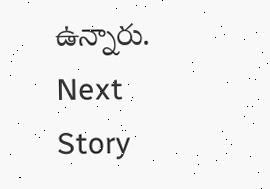ఉన్నారు.
Next Story